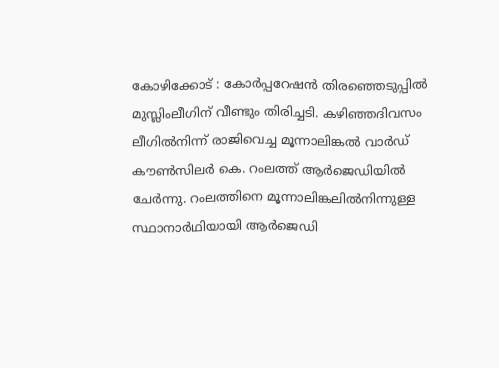കോഴിക്കോട് : കോർപ്പറേഷൻ തിരഞ്ഞെടുപ്പിൽ മുസ്ലിംലീഗിന് വീണ്ടും തിരിച്ചടി. കഴിഞ്ഞദിവസം ലീഗിൽനിന്ന് രാജിവെച്ച മൂന്നാലിങ്കൽ വാർഡ് കൗൺസിലർ കെ. റംലത്ത് ആർജെഡിയിൽ ചേർന്നു. റംലത്തിനെ മൂന്നാലിങ്കലിൽനിന്നുള്ള സ്ഥാനാർഥിയായി ആർജെഡി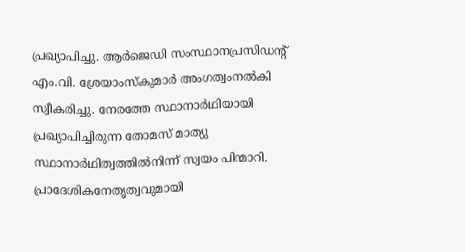പ്രഖ്യാപിച്ചു. ആർജെഡി സംസ്ഥാനപ്രസിഡന്റ് എം.വി. ശ്രേയാംസ്കുമാർ അംഗത്വംനൽകി സ്വീകരിച്ചു. നേരത്തേ സ്ഥാനാർഥിയായി പ്രഖ്യാപിച്ചിരുന്ന തോമസ് മാത്യു സ്ഥാനാർഥിത്വത്തിൽനിന്ന് സ്വയം പിന്മാറി.
പ്രാദേശികനേതൃത്വവുമായി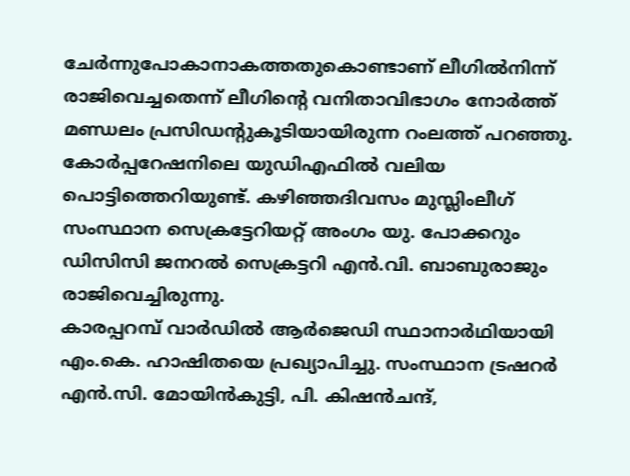ചേർന്നുപോകാനാകത്തതുകൊണ്ടാണ് ലീഗിൽനിന്ന് രാജിവെച്ചതെന്ന് ലീഗിന്റെ വനിതാവിഭാഗം നോർത്ത് മണ്ഡലം പ്രസിഡന്റുകൂടിയായിരുന്ന റംലത്ത് പറഞ്ഞു. കോർപ്പറേഷനിലെ യുഡിഎഫിൽ വലിയ പൊട്ടിത്തെറിയുണ്ട്. കഴിഞ്ഞദിവസം മുസ്ലിംലീഗ് സംസ്ഥാന സെക്രട്ടേറിയറ്റ് അംഗം യു. പോക്കറും ഡിസിസി ജനറൽ സെക്രട്ടറി എൻ.വി. ബാബുരാജും രാജിവെച്ചിരുന്നു.
കാരപ്പറമ്പ് വാർഡിൽ ആർജെഡി സ്ഥാനാർഥിയായി എം.കെ. ഹാഷിതയെ പ്രഖ്യാപിച്ചു. സംസ്ഥാന ട്രഷറർ എൻ.സി. മോയിൻകുട്ടി, പി. കിഷൻചന്ദ്,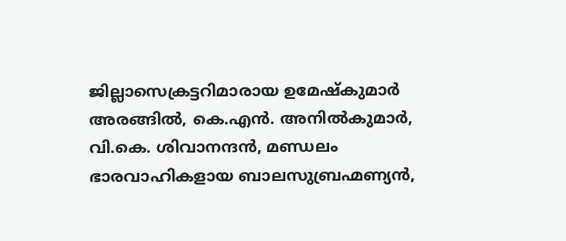ജില്ലാസെക്രട്ടറിമാരായ ഉമേഷ്കുമാർ അരങ്ങിൽ, കെ.എൻ. അനിൽകുമാർ, വി.കെ. ശിവാനന്ദൻ, മണ്ഡലം ഭാരവാഹികളായ ബാലസുബ്രഹ്മണ്യൻ,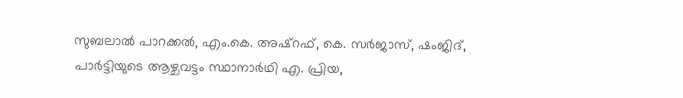സുബലാൽ പാറക്കൽ, എം.കെ. അഷ്റഫ്, കെ. സർജാസ്, ഷംജിദ്, പാർട്ടിയുടെ ആഴ്ചവട്ടം സ്ഥാനാർഥി എ. പ്രിയ,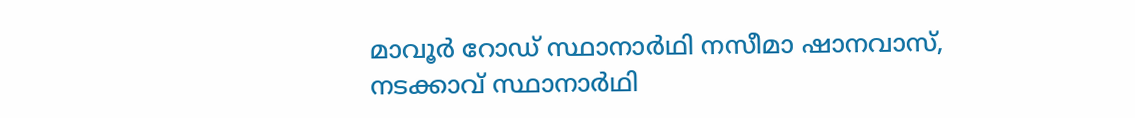മാവൂർ റോഡ് സ്ഥാനാർഥി നസീമാ ഷാനവാസ്, നടക്കാവ് സ്ഥാനാർഥി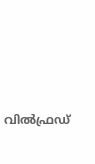വിൽഫ്രഡ്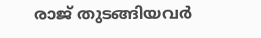രാജ് തുടങ്ങിയവർ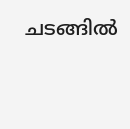ചടങ്ങിൽ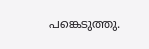പങ്കെടുത്തു.